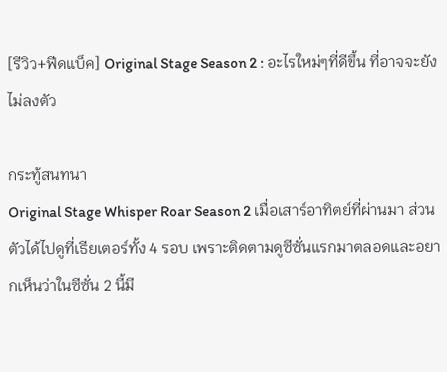[รีวิว+ฟีดแบ็ค] Original Stage Season 2 : อะไรใหม่ๆที่ดีขึ้น ที่อาจจะยังไม่ลงตัว

กระทู้สนทนา
Original Stage Whisper Roar Season 2 เมื่อเสาร์อาทิตย์ที่ผ่านมา ส่วนตัวได้ไปดูที่เธียเตอร์ทั้ง 4 รอบ เพราะติดตามดูซีซั่นแรกมาตลอดและอยากเห็นว่าในซีซั่น 2 นี้มี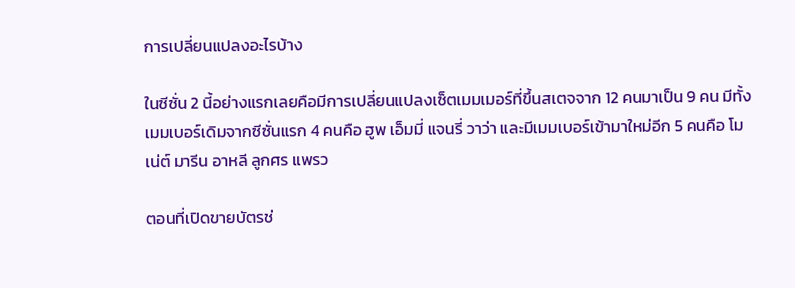การเปลี่ยนแปลงอะไรบ้าง

ในซีซั่น 2 นี้อย่างแรกเลยคือมีการเปลี่ยนแปลงเซ็ตเมมเมอร์ที่ขึ้นสเตจจาก 12 คนมาเป็น 9 คน มีทั้งเมมเบอร์เดิมจากซีซั่นแรก 4 คนคือ ฮูพ เอ็มมี่ แจนรี่ วาว่า และมีเมมเบอร์เข้ามาใหม่อีก 5 คนคือ โมเน่ต์ มารีน อาหลี ลูกศร แพรว

ตอนที่เปิดขายบัตรช่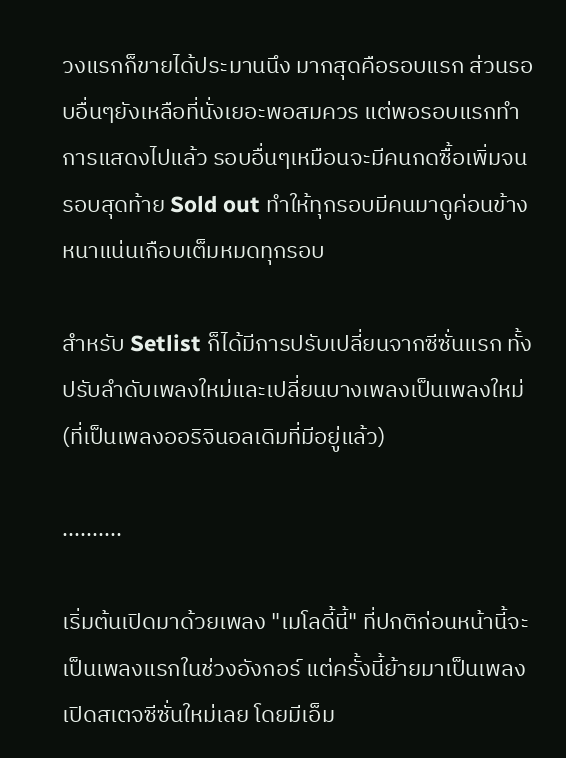วงแรกก็ขายได้ประมานนึง มากสุดคือรอบแรก ส่วนรอบอื่นๆยังเหลือที่นั่งเยอะพอสมควร แต่พอรอบแรกทำการแสดงไปแล้ว รอบอื่นๆเหมือนจะมีคนกดซื้อเพิ่มจนรอบสุดท้าย Sold out ทำให้ทุกรอบมีคนมาดูค่อนข้างหนาแน่นเกือบเต็มหมดทุกรอบ

สำหรับ Setlist ก็ได้มีการปรับเปลี่ยนจากซีซั่นแรก ทั้งปรับลำดับเพลงใหม่และเปลี่ยนบางเพลงเป็นเพลงใหม่(ที่เป็นเพลงออริจินอลเดิมที่มีอยู่แล้ว)

..........

เริ่มต้นเปิดมาด้วยเพลง "เมโลดี้นี้" ที่ปกติก่อนหน้านี้จะเป็นเพลงแรกในช่วงอังกอร์ แต่ครั้งนี้ย้ายมาเป็นเพลงเปิดสเตจซีซั่นใหม่เลย โดยมีเอ็ม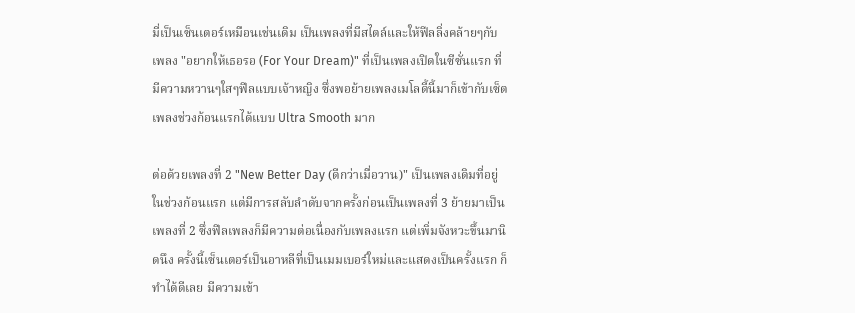มี่เป็นเซ็นเตอร์เหมือนเช่นเดิม เป็นเพลงที่มีสไตล์และให้ฟีลลิ่งคล้ายๆกับเพลง "อยากให้เธอรอ (For Your Dream)" ที่เป็นเพลงเปิดในซีซั่นแรก ที่มีความหวานๆใสๆฟีลแบบเจ้าหญิง ซึ่งพอย้ายเพลงเมโลดี้นี้มาก็เข้ากับเซ็ตเพลงช่วงก้อนแรกได้แบบ Ultra Smooth มาก

ต่อด้วยเพลงที่ 2 "New Better Day (ดีกว่าเมื่อวาน)" เป็นเพลงเดิมที่อยู่ในช่วงก้อนแรก แต่มีการสลับลำดับจากครั้งก่อนเป็นเพลงที่ 3 ย้ายมาเป็นเพลงที่ 2 ซึ่งฟีลเพลงก็มีความต่อเนื่องกับเพลงแรก แต่เพิ่มจังหวะขึ้นมานิดนึง ครั้งนี้เซ็นเตอร์เป็นอาหลีที่เป็นเมมเบอร์ใหม่และแสดงเป็นครั้งแรก ก็ทำได้ดีเลย มีความเข้า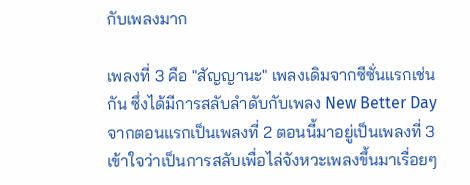กับเพลงมาก

เพลงที่ 3 คือ "สัญญานะ" เพลงเดิมจากซีซั่นแรกเช่นกัน ซึ่งได้มีการสลับลำดับกับเพลง New Better Day จากตอนแรกเป็นเพลงที่ 2 ตอนนี้มาอยู่เป็นเพลงที่ 3 เข้าใจว่าเป็นการสลับเพื่อไล่จังหวะเพลงขึ้นมาเรื่อยๆ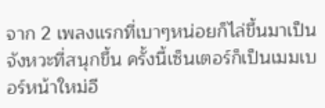จาก 2 เพลงแรกที่เบาๆหน่อยก็ไล่ขึ้นมาเป็นจังหวะที่สนุกขึ้น ครั้งนี้เซ็นเตอร์ก็เป็นเมมเบอร์หน้าใหม่อี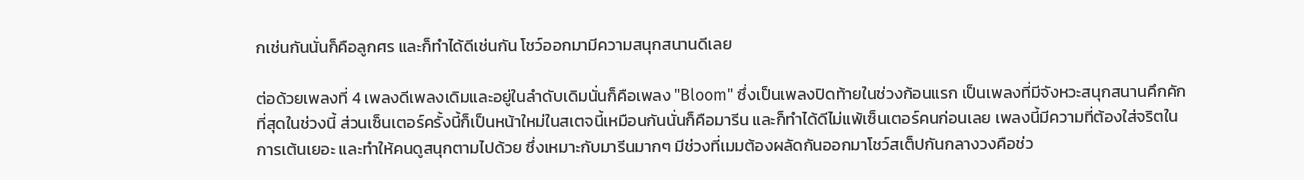กเช่นกันนั่นก็คือลูกศร และก็ทำได้ดีเช่นกัน โชว์ออกมามีความสนุกสนานดีเลย

ต่อด้วยเพลงที่ 4 เพลงดีเพลงเดิมและอยู่ในลำดับเดิมนั่นก็คือเพลง "Bloom" ซึ่งเป็นเพลงปิดท้ายในช่วงก้อนแรก เป็นเพลงที่มีจังหวะสนุกสนานคึกคักที่สุดในช่วงนี้ ส่วนเซ็นเตอร์ครั้งนี้ก็เป็นหน้าใหม่ในสเตจนี้เหมือนกันนั่นก็คือมารีน และก็ทำได้ดีไม่แพ้เซ็นเตอร์คนก่อนเลย เพลงนี้มีความที่ต้องใส่จริตในการเต้นเยอะ และทำให้คนดูสนุกตามไปด้วย ซึ่งเหมาะกับมารีนมากๆ มีช่วงที่เมมต้องผลัดกันออกมาโชว์สเต็ปกันกลางวงคือช่ว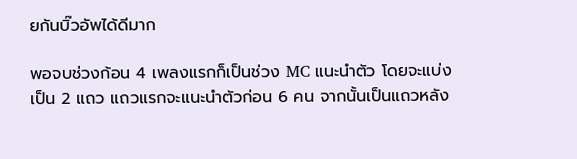ยกันบิ๊วอัพได้ดีมาก

พอจบช่วงก้อน 4 เพลงแรกก็เป็นช่วง MC แนะนำตัว โดยจะแบ่งเป็น 2 แถว แถวแรกจะแนะนำตัวก่อน 6 คน จากนั้นเป็นแถวหลัง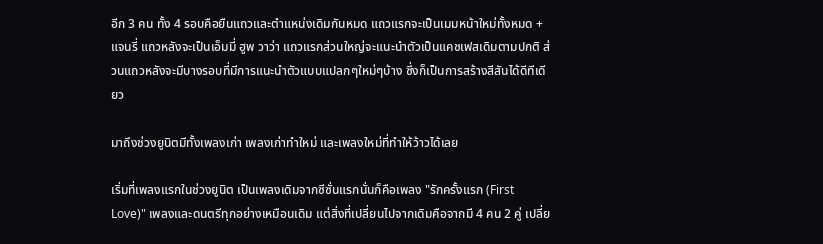อีก 3 คน ทั้ง 4 รอบคือยืนแถวและตำแหน่งเดิมกันหมด แถวแรกจะเป็นเมมหน้าใหม่ทั้งหมด + แจนรี่ แถวหลังจะเป็นเอ็มมี่ ฮูพ วาว่า แถวแรกส่วนใหญ่จะแนะนำตัวเป็นแคชเฟสเดิมตามปกติ ส่วนแถวหลังจะมีบางรอบที่มีการแนะนำตัวแบบแปลกๆใหม่ๆบ้าง ซึ่งก็เป็นการสร้างสีสันได้ดีทีเดียว

มาถึงช่วงยูนิตมีทั้งเพลงเก่า เพลงเก่าทำใหม่ และเพลงใหม่ที่ทำให้ว้าวได้เลย

เริ่มที่เพลงแรกในช่วงยูนิต เป็นเพลงเดิมจากซีซั่นแรกนั่นก็คือเพลง "รักครั้งแรก (First Love)" เพลงและดนตรีทุกอย่างเหมือนเดิม แต่สิ่งที่เปลี่ยนไปจากเดิมคือจากมี 4 คน 2 คู่ เปลี่ย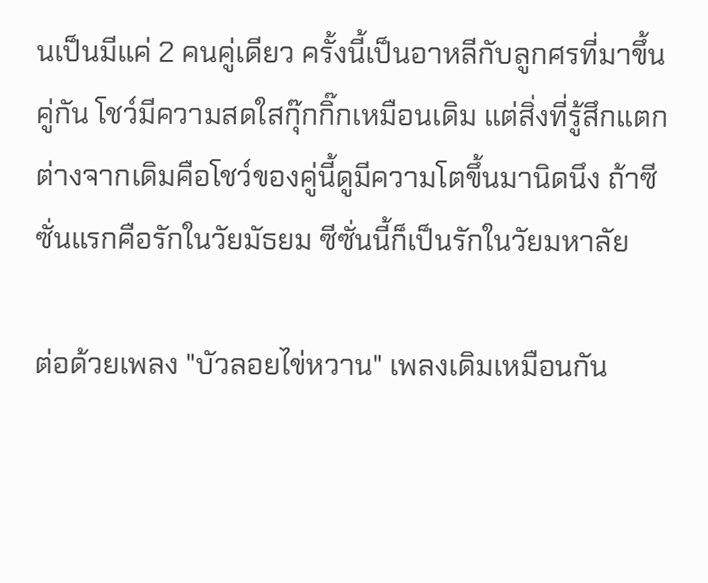นเป็นมีแค่ 2 คนคู่เดียว ครั้งนี้เป็นอาหลีกับลูกศรที่มาขึ้นคู่กัน โชว์มีความสดใสกุ๊กกิ๊กเหมือนเดิม แต่สิ่งที่รู้สึกแตกต่างจากเดิมคือโชว์ของคู่นี้ดูมีความโตขึ้นมานิดนึง ถ้าซีซั่นแรกคือรักในวัยมัธยม ซีซั่นนี้ก็เป็นรักในวัยมหาลัย

ต่อด้วยเพลง "บัวลอยไข่หวาน" เพลงเดิมเหมือนกัน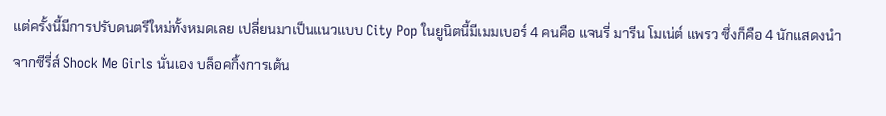แต่ครั้งนี้มีการปรับดนตรีใหม่ทั้งหมดเลย เปลี่ยนมาเป็นแนวแบบ City Pop ในยูนิตนี้มีเมมเบอร์ 4 คนคือ แจนรี่ มารีน โมเน่ต์ แพรว ซึ่งก็คือ 4 นักแสดงนำจากซีรี่ส์ Shock Me Girls นั่นเอง บล็อคกิ้งการเต้น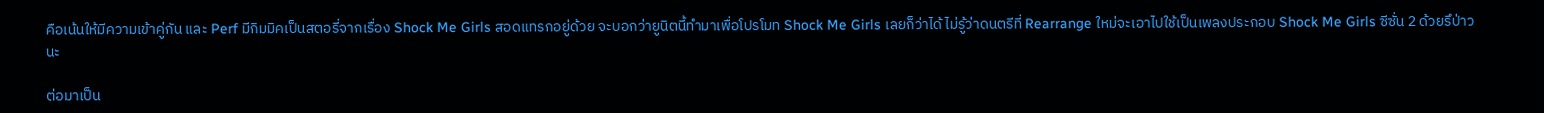คือเน้นให้มีความเข้าคู่กัน และ Perf มีกิมมิคเป็นสตอรี่จากเรื่อง Shock Me Girls สอดแทรกอยู่ด้วย จะบอกว่ายูนิตนี้ทำมาเพื่อโปรโมท Shock Me Girls เลยก็ว่าได้ ไม่รู้ว่าดนตรีที่ Rearrange ใหม่จะเอาไปใช้เป็นเพลงประกอบ Shock Me Girls ซีซั่น 2 ด้วยรึป่าวนะ

ต่อมาเป็น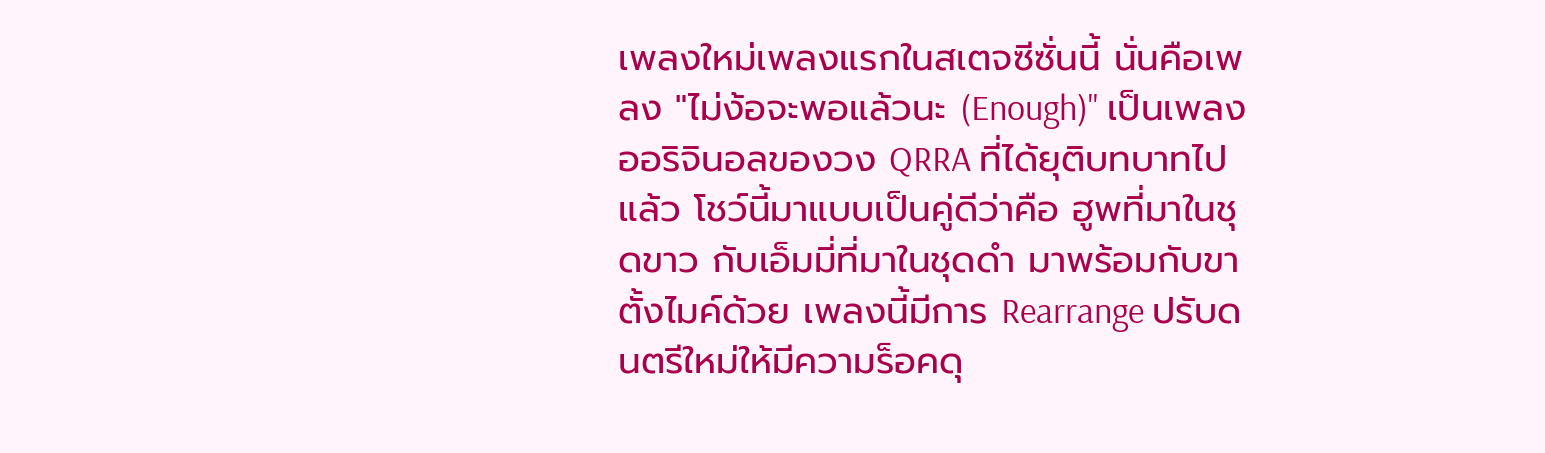เพลงใหม่เพลงแรกในสเตจซีซั่นนี้ นั่นคือเพลง "ไม่ง้อจะพอแล้วนะ (Enough)" เป็นเพลงออริจินอลของวง QRRA ที่ได้ยุติบทบาทไปแล้ว โชว์นี้มาแบบเป็นคู่ดีว่าคือ ฮูพที่มาในชุดขาว กับเอ็มมี่ที่มาในชุดดำ มาพร้อมกับขาตั้งไมค์ด้วย เพลงนี้มีการ Rearrange ปรับดนตรีใหม่ให้มีความร็อคดุ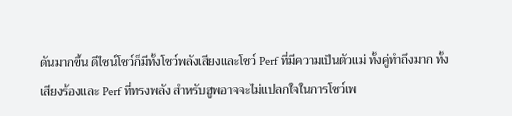ดันมากขึ้น ดีไซน์โชว์ก็มีทั้งโชว์พลังเสียงและโชว์ Perf ที่มีความเป็นตัวแม่ ทั้งคู่ทำถึงมาก ทั้งเสียงร้องและ Perf ที่ทรงพลัง สำหรับฮูพอาจจะไม่แปลกใจในการโชว์เพ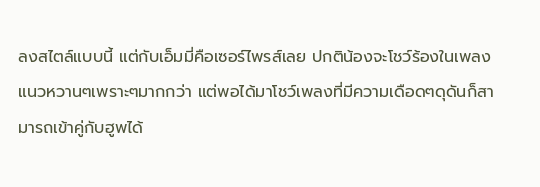ลงสไตล์แบบนี้ แต่กับเอ็มมี่คือเซอร์ไพรส์เลย ปกติน้องจะโชว์ร้องในเพลงแนวหวานๆเพราะๆมากกว่า แต่พอได้มาโชว์เพลงที่มีความเดือดๆดุดันก็สามารถเข้าคู่กับฮูพได้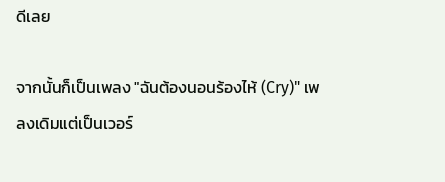ดีเลย

จากนั้นก็เป็นเพลง "ฉันต้องนอนร้องไห้ (Cry)" เพลงเดิมแต่เป็นเวอร์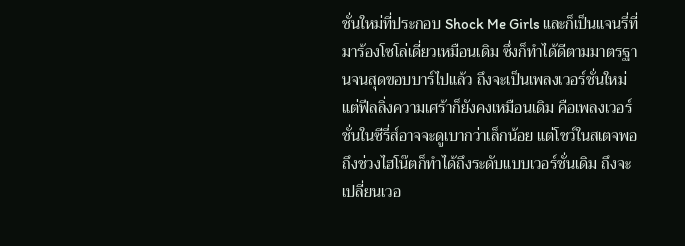ชั่นใหม่ที่ประกอบ Shock Me Girls และก็เป็นแจนรี่ที่มาร้องโซโล่เดี่ยวเหมือนเดิม ซึ่งก็ทำได้ดีตามมาตรฐานจนสุดขอบบาร์ไปแล้ว ถึงจะเป็นเพลงเวอร์ชั่นใหม่แต่ฟีลลิ่งความเศร้าก็ยังคงเหมือนเดิม คือเพลงเวอร์ชั่นในซีรี่ส์อาจจะดูเบากว่าเล็กน้อย แต่โชว์ในสเตจพอถึงช่วงไฮโน๊ตก็ทำได้ถึงระดับแบบเวอร์ชั่นเดิม ถึงจะเปลี่ยนเวอ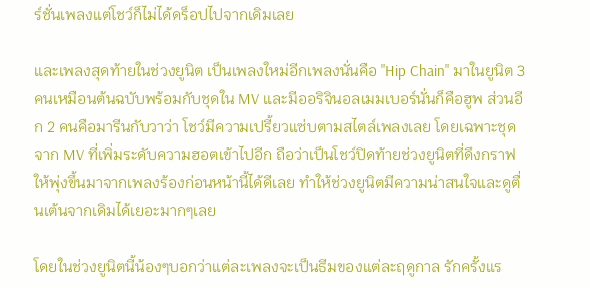ร์ชั่นเพลงแต่โชว์ก็ไม่ได้ดร็อปไปจากเดิมเลย

และเพลงสุดท้ายในช่วงยูนิต เป็นเพลงใหม่อีกเพลงนั่นคือ "Hip Chain" มาในยูนิต 3 คนเหมือนต้นฉบับพร้อมกับชุดใน MV และมีออริจินอลเมมเบอร์นั่นก็คือฮูพ ส่วนอีก 2 คนคือมารีนกับวาว่า โชว์มีความเปรี้ยวแซ่บตามสไตล์เพลงเลย โดยเฉพาะชุดจาก MV ที่เพิ่มระดับความฮอตเข้าไปอีก ถือว่าเป็นโชว์ปิดท้ายช่วงยูนิตที่ดึงกราฟให้พุ่งขึ้นมาจากเพลงร้องก่อนหน้านี้ได้ดีเลย ทำให้ช่วงยูนิตมีความน่าสนใจและดูตื่นเต้นจากเดิมได้เยอะมากๆเลย

โดยในช่วงยูนิตนี้น้องๆบอกว่าแต่ละเพลงจะเป็นธีมของแต่ละฤดูกาล รักครั้งแร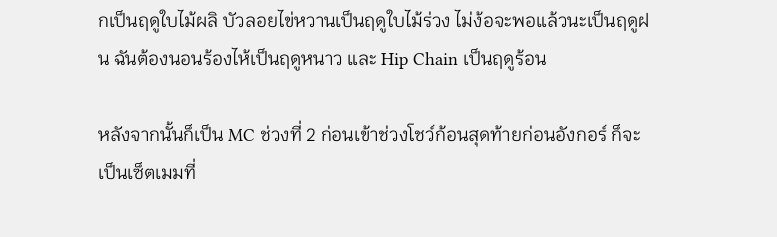กเป็นฤดูใบไม้ผลิ บัวลอยไข่หวานเป็นฤดูใบไม้ร่วง ไม่ง้อจะพอแล้วนะเป็นฤดูฝน ฉันต้องนอนร้องไห้เป็นฤดูหนาว และ Hip Chain เป็นฤดูร้อน

หลังจากนั้นก็เป็น MC ช่วงที่ 2 ก่อนเข้าช่วงโชว์ก้อนสุดท้ายก่อนอังกอร์ ก็จะเป็นเซ็ตเมมที่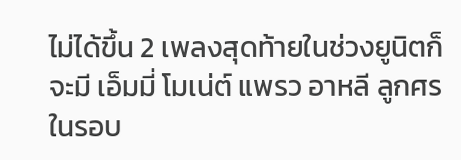ไม่ได้ขึ้น 2 เพลงสุดท้ายในช่วงยูนิตก็จะมี เอ็มมี่ โมเน่ต์ แพรว อาหลี ลูกศร ในรอบ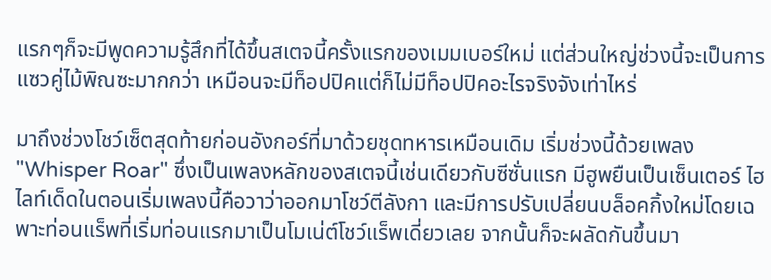แรกๆก็จะมีพูดความรู้สึกที่ได้ขึ้นสเตจนี้ครั้งแรกของเมมเบอร์ใหม่ แต่ส่วนใหญ่ช่วงนี้จะเป็นการแซวคู่ไม้พิณซะมากกว่า เหมือนจะมีท็อปปิคแต่ก็ไม่มีท็อปปิคอะไรจริงจังเท่าไหร่

มาถึงช่วงโชว์เซ็ตสุดท้ายก่อนอังกอร์ที่มาด้วยชุดทหารเหมือนเดิม เริ่มช่วงนี้ด้วยเพลง "Whisper Roar" ซึ่งเป็นเพลงหลักของสเตจนี้เช่นเดียวกับซีซั่นแรก มีฮูพยืนเป็นเซ็นเตอร์ ไฮไลท์เด็ดในตอนเริ่มเพลงนี้คือวาว่าออกมาโชว์ตีลังกา และมีการปรับเปลี่ยนบล็อคกิ้งใหม่โดยเฉพาะท่อนแร็พที่เริ่มท่อนแรกมาเป็นโมเน่ต์โชว์แร็พเดี่ยวเลย จากนั้นก็จะผลัดกันขึ้นมา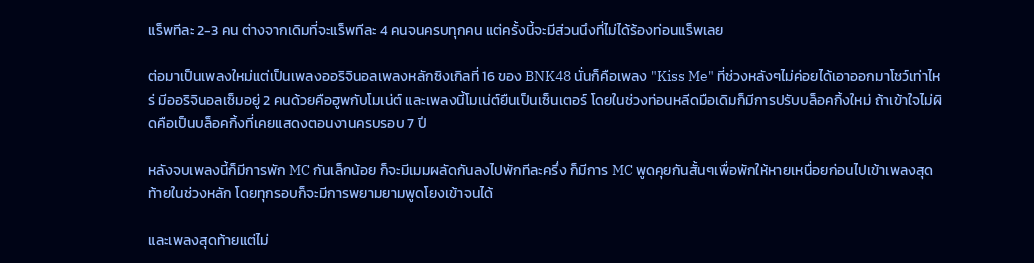แร็พทีละ 2-3 คน ต่างจากเดิมที่จะแร็พทีละ 4 คนจนครบทุกคน แต่ครั้งนี้จะมีส่วนนึงที่ไม่ได้ร้องท่อนแร็พเลย

ต่อมาเป็นเพลงใหม่แต่เป็นเพลงออริจินอลเพลงหลักซิงเกิลที่ 16 ของ BNK48 นั่นก็คือเพลง "Kiss Me" ที่ช่วงหลังๆไม่ค่อยได้เอาออกมาโชว์เท่าไหร่ มีออริจินอลเซ็มอยู่ 2 คนด้วยคือฮูพกับโมเน่ต์ และเพลงนี้โมเน่ต์ยืนเป็นเซ็นเตอร์ โดยในช่วงท่อนหลีดมือเดิมก็มีการปรับบล็อคกิ้งใหม่ ถ้าเข้าใจไม่ผิดคือเป็นบล็อคกิ้งที่เคยแสดงตอนงานครบรอบ 7 ปี

หลังจบเพลงนี้ก็มีการพัก MC กันเล็กน้อย ก็จะมีเมมผลัดกันลงไปพักทีละครึ่ง ก็มีการ MC พูดคุยกันสั้นๆเพื่อพักให้หายเหนื่อยก่อนไปเข้าเพลงสุดท้ายในช่วงหลัก โดยทุกรอบก็จะมีการพยามยามพูดโยงเข้าจนได้

และเพลงสุดท้ายแต่ไม่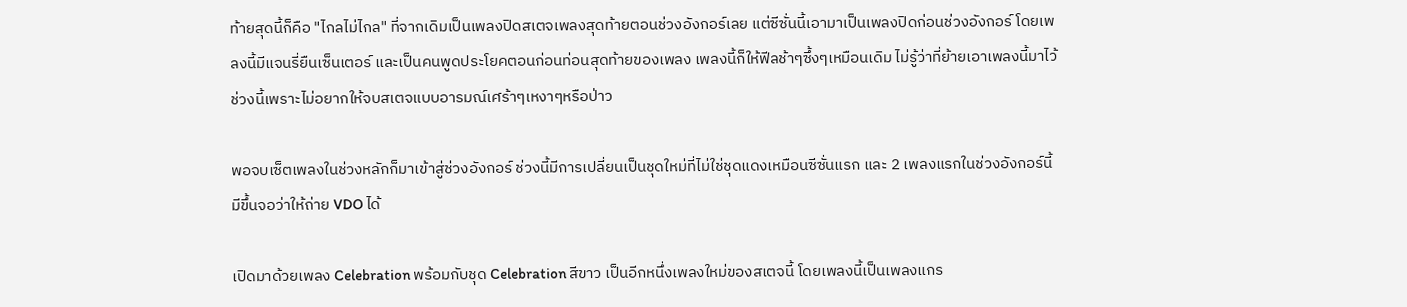ท้ายสุดนี้ก็คือ "ไกลไม่ไกล" ที่จากเดิมเป็นเพลงปิดสเตจเพลงสุดท้ายตอนช่วงอังกอร์เลย แต่ซีซั่นนี้เอามาเป็นเพลงปิดก่อนช่วงอังกอร์ โดยเพลงนี้มีแจนรี่ยืนเซ็นเตอร์ และเป็นคนพูดประโยคตอนก่อนท่อนสุดท้ายของเพลง เพลงนี้ก็ให้ฟีลช้าๆซึ้งๆเหมือนเดิม ไม่รู้ว่าที่ย้ายเอาเพลงนี้มาไว้ช่วงนี้เพราะไม่อยากให้จบสเตจแบบอารมณ์เศร้าๆเหงาๆหรือป่าว

พอจบเซ็ตเพลงในช่วงหลักก็มาเข้าสู่ช่วงอังกอร์ ช่วงนี้มีการเปลี่ยนเป็นชุดใหม่ที่ไม่ใช่ชุดแดงเหมือนซีซั่นแรก และ 2 เพลงแรกในช่วงอังกอร์นี้มีขึ้นจอว่าให้ถ่าย VDO ได้

เปิดมาด้วยเพลง Celebration พร้อมกับชุด Celebration สีขาว เป็นอีกหนึ่งเพลงใหม่ของสเตจนี้ โดยเพลงนี้เป็นเพลงแกร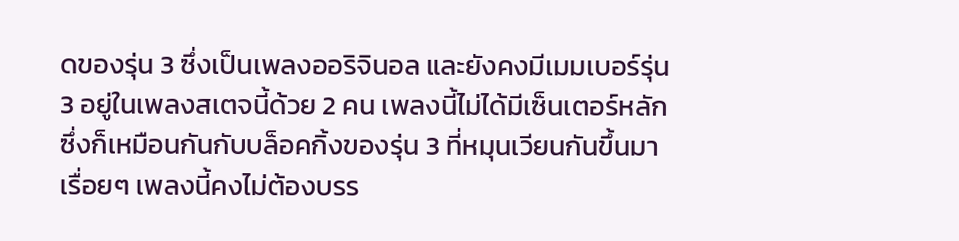ดของรุ่น 3 ซึ่งเป็นเพลงออริจินอล และยังคงมีเมมเบอร์รุ่น 3 อยู่ในเพลงสเตจนี้ด้วย 2 คน เพลงนี้ไม่ได้มีเซ็นเตอร์หลักซึ่งก็เหมือนกันกับบล็อคกิ้งของรุ่น 3 ที่หมุนเวียนกันขึ้นมาเรื่อยๆ เพลงนี้คงไม่ต้องบรร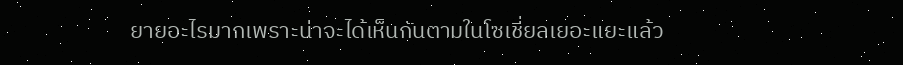ยายอะไรมากเพราะน่าจะได้เห็นกันตามในโซเชี่ยลเยอะแยะแล้ว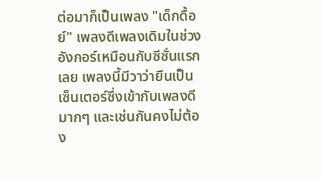ต่อมาก็เป็นเพลง "เด็กดื้อย์" เพลงดีเพลงเดิมในช่วงอังกอร์เหมือนกับซีซั่นแรกเลย เพลงนี้มีวาว่ายืนเป็นเซ็นเตอร์ซึ่งเข้ากับเพลงดีมากๆ และเช่นกันคงไม่ต้อง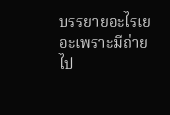บรรยายอะไรเยอะเพราะมีถ่ายไป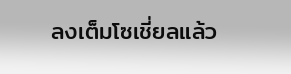ลงเต็มโซเชี่ยลแล้ว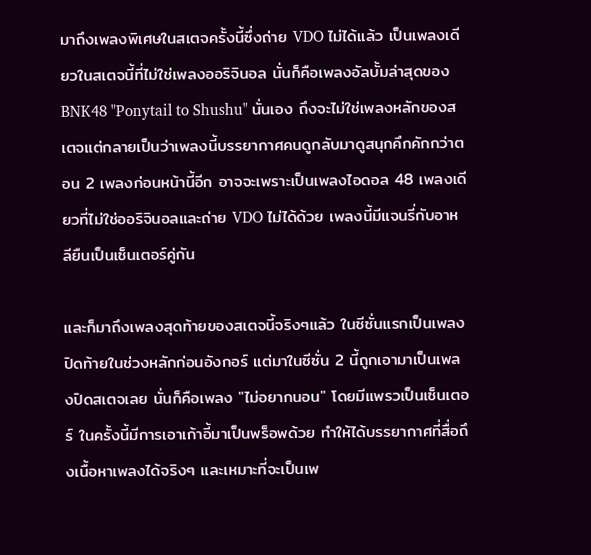มาถึงเพลงพิเศษในสเตจครั้งนี้ซึ่งถ่าย VDO ไม่ได้แล้ว เป็นเพลงเดียวในสเตจนี้ที่ไม่ใช่เพลงออริจินอล นั่นก็คือเพลงอัลบั้มล่าสุดของ BNK48 "Ponytail to Shushu" นั่นเอง ถึงจะไม่ใช่เพลงหลักของสเตจแต่กลายเป็นว่าเพลงนี้บรรยากาศคนดูกลับมาดูสนุกคึกคักกว่าตอน 2 เพลงก่อนหน้านี้อีก อาจจะเพราะเป็นเพลงไอดอล 48 เพลงเดียวที่ไม่ใช่ออริจินอลและถ่าย VDO ไม่ได้ด้วย เพลงนี้มีแจนรี่กับอาหลียืนเป็นเซ็นเตอร์คู่กัน

และก็มาถึงเพลงสุดท้ายของสเตจนี้จริงๆแล้ว ในซีซั่นแรกเป็นเพลงปิดท้ายในช่วงหลักก่อนอังกอร์ แต่มาในซีซั่น 2 นี้ถูกเอามาเป็นเพลงปิดสเตจเลย นั่นก็คือเพลง "ไม่อยากนอน" โดยมีแพรวเป็นเซ็นเตอร์ ในครั้งนี้มีการเอาเก้าอี้มาเป็นพร็อพด้วย ทำให้ได้บรรยากาศที่สื่อถึงเนื้อหาเพลงได้จริงๆ และเหมาะที่จะเป็นเพ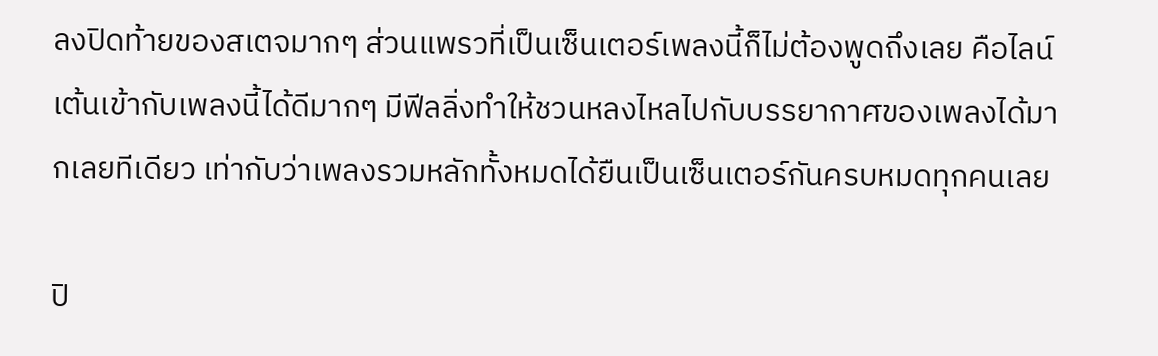ลงปิดท้ายของสเตจมากๆ ส่วนแพรวที่เป็นเซ็นเตอร์เพลงนี้ก็ไม่ต้องพูดถึงเลย คือไลน์เต้นเข้ากับเพลงนี้ได้ดีมากๆ มีฟีลลิ่งทำให้ชวนหลงไหลไปกับบรรยากาศของเพลงได้มากเลยทีเดียว เท่ากับว่าเพลงรวมหลักทั้งหมดได้ยืนเป็นเซ็นเตอร์กันครบหมดทุกคนเลย

ปิ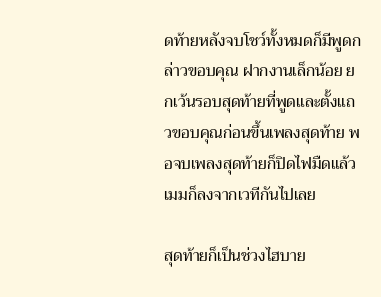ดท้ายหลังจบโชว์ทั้งหมดก็มีพูดกล่าวขอบคุณ ฝากงานเล็กน้อย ยกเว้นรอบสุดท้ายที่พูดและตั้งแถวขอบคุณก่อนขึ้นเพลงสุดท้าย พอจบเพลงสุดท้ายก็ปิดไฟมืดแล้วเมมก็ลงจากเวทีกันไปเลย

สุดท้ายก็เป็นช่วงไฮบาย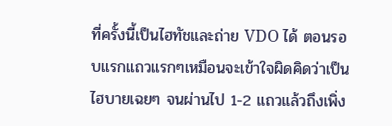ที่ครั้งนี้เป็นไฮทัชและถ่าย VDO ได้ ตอนรอบแรกแถวแรกๆเหมือนจะเข้าใจผิดคิดว่าเป็นไฮบายเฉยๆ จนผ่านไป 1-2 แถวแล้วถึงเพิ่ง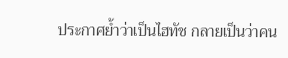ประกาศย้ำว่าเป็นไฮทัช กลายเป็นว่าคน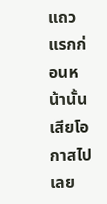แถวแรกก่อนหน้านั้นเสียโอกาสไปเลย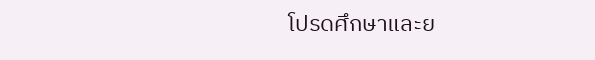โปรดศึกษาและย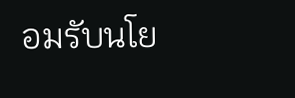อมรับนโย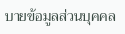บายข้อมูลส่วนบุคคล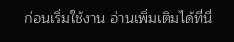ก่อนเริ่มใช้งาน อ่านเพิ่มเติมได้ที่นี่